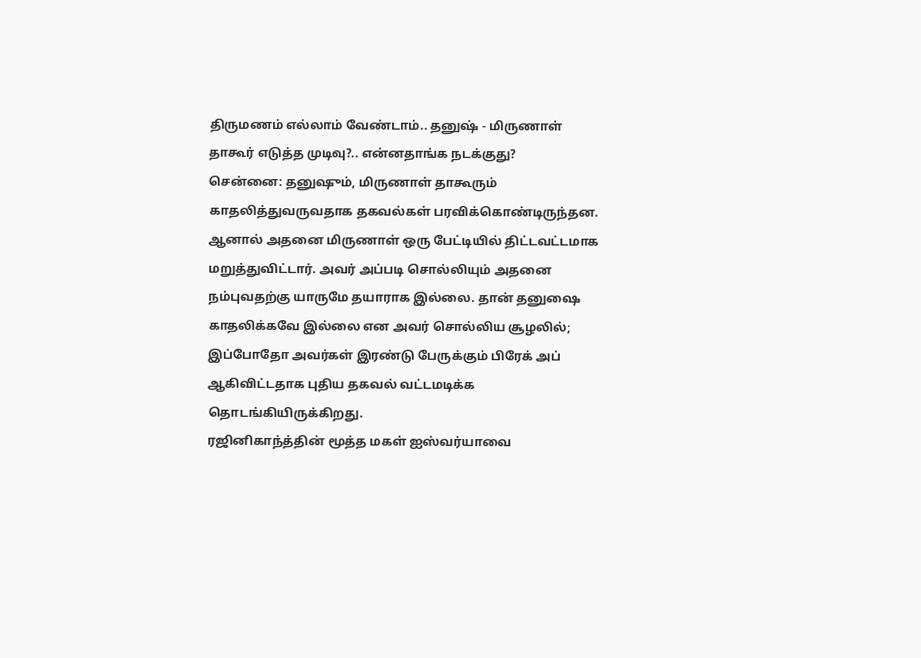திருமணம் எல்லாம் வேண்டாம்.. தனுஷ் - மிருணாள் தாகூர் எடுத்த முடிவு?.. என்னதாங்க நடக்குது?
சென்னை: தனுஷும், மிருணாள் தாகூரும் காதலித்துவருவதாக தகவல்கள் பரவிக்கொண்டிருந்தன. ஆனால் அதனை மிருணாள் ஒரு பேட்டியில் திட்டவட்டமாக மறுத்துவிட்டார். அவர் அப்படி சொல்லியும் அதனை நம்புவதற்கு யாருமே தயாராக இல்லை. தான் தனுஷை காதலிக்கவே இல்லை என அவர் சொல்லிய சூழலில்; இப்போதோ அவர்கள் இரண்டு பேருக்கும் பிரேக் அப் ஆகிவிட்டதாக புதிய தகவல் வட்டமடிக்க தொடங்கியிருக்கிறது.
ரஜினிகாந்த்தின் மூத்த மகள் ஐஸ்வர்யாவை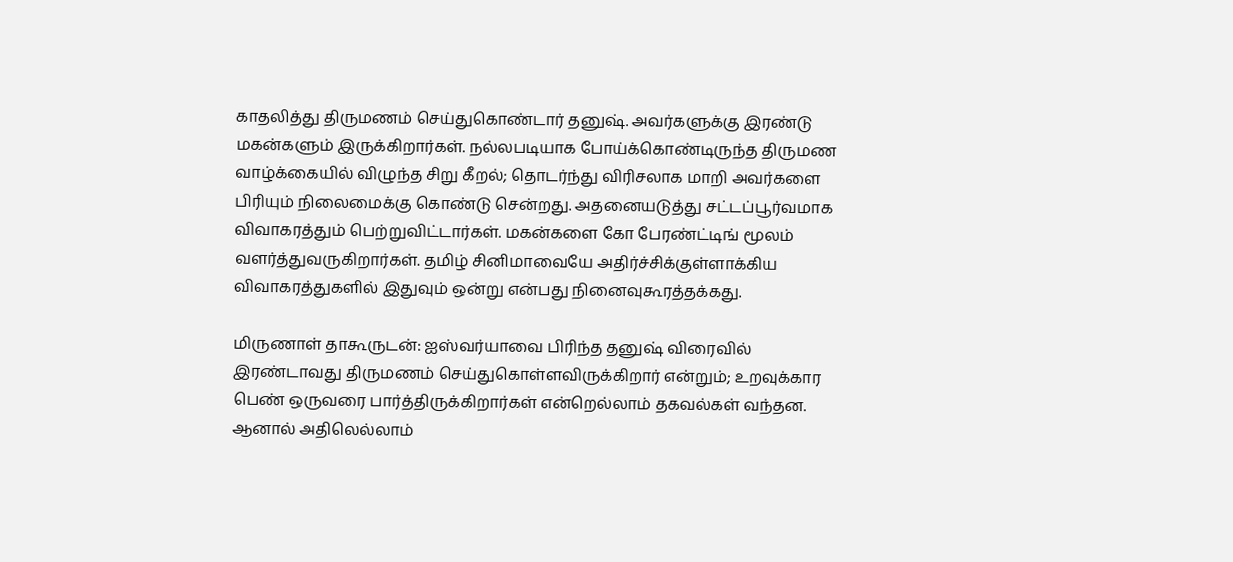காதலித்து திருமணம் செய்துகொண்டார் தனுஷ். அவர்களுக்கு இரண்டு மகன்களும் இருக்கிறார்கள். நல்லபடியாக போய்க்கொண்டிருந்த திருமண வாழ்க்கையில் விழுந்த சிறு கீறல்; தொடர்ந்து விரிசலாக மாறி அவர்களை பிரியும் நிலைமைக்கு கொண்டு சென்றது. அதனையடுத்து சட்டப்பூர்வமாக விவாகரத்தும் பெற்றுவிட்டார்கள். மகன்களை கோ பேரண்ட்டிங் மூலம் வளர்த்துவருகிறார்கள். தமிழ் சினிமாவையே அதிர்ச்சிக்குள்ளாக்கிய விவாகரத்துகளில் இதுவும் ஒன்று என்பது நினைவுகூரத்தக்கது.

மிருணாள் தாகூருடன்: ஐஸ்வர்யாவை பிரிந்த தனுஷ் விரைவில் இரண்டாவது திருமணம் செய்துகொள்ளவிருக்கிறார் என்றும்; உறவுக்கார பெண் ஒருவரை பார்த்திருக்கிறார்கள் என்றெல்லாம் தகவல்கள் வந்தன. ஆனால் அதிலெல்லாம்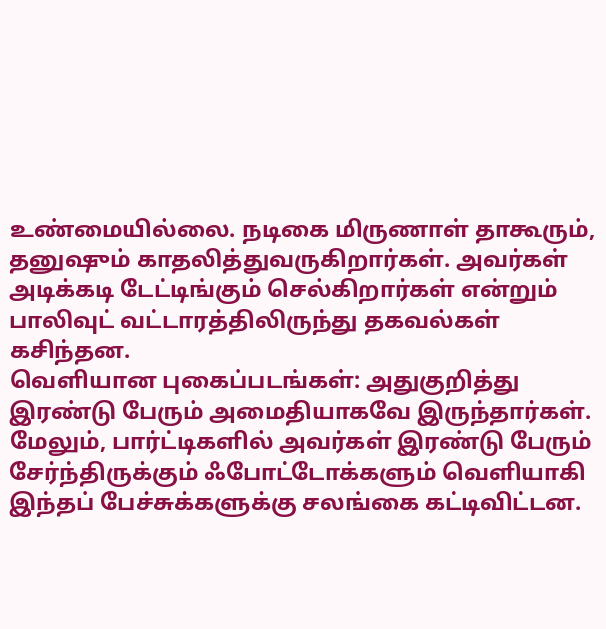உண்மையில்லை. நடிகை மிருணாள் தாகூரும், தனுஷும் காதலித்துவருகிறார்கள். அவர்கள் அடிக்கடி டேட்டிங்கும் செல்கிறார்கள் என்றும் பாலிவுட் வட்டாரத்திலிருந்து தகவல்கள் கசிந்தன.
வெளியான புகைப்படங்கள்: அதுகுறித்து இரண்டு பேரும் அமைதியாகவே இருந்தார்கள். மேலும், பார்ட்டிகளில் அவர்கள் இரண்டு பேரும் சேர்ந்திருக்கும் ஃபோட்டோக்களும் வெளியாகி இந்தப் பேச்சுக்களுக்கு சலங்கை கட்டிவிட்டன.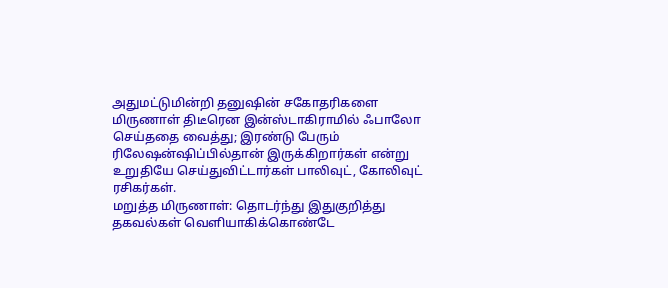அதுமட்டுமின்றி தனுஷின் சகோதரிகளை மிருணாள் திடீரென இன்ஸ்டாகிராமில் ஃபாலோ செய்ததை வைத்து; இரண்டு பேரும் ரிலேஷன்ஷிப்பில்தான் இருக்கிறார்கள் என்று உறுதியே செய்துவிட்டார்கள் பாலிவுட், கோலிவுட் ரசிகர்கள்.
மறுத்த மிருணாள்: தொடர்ந்து இதுகுறித்து தகவல்கள் வெளியாகிக்கொண்டே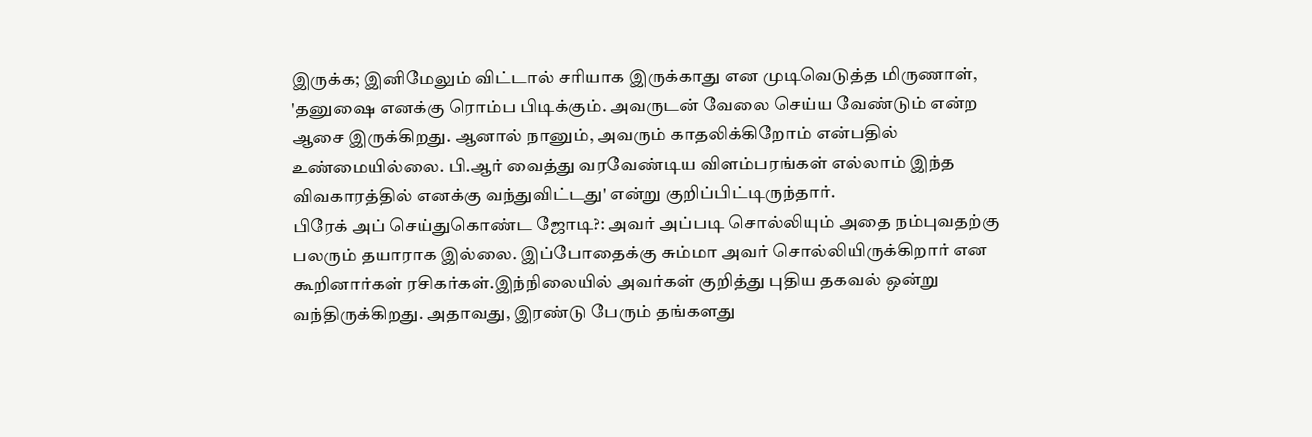இருக்க; இனிமேலும் விட்டால் சரியாக இருக்காது என முடிவெடுத்த மிருணாள், 'தனுஷை எனக்கு ரொம்ப பிடிக்கும். அவருடன் வேலை செய்ய வேண்டும் என்ற ஆசை இருக்கிறது. ஆனால் நானும், அவரும் காதலிக்கிறோம் என்பதில் உண்மையில்லை. பி.ஆர் வைத்து வரவேண்டிய விளம்பரங்கள் எல்லாம் இந்த விவகாரத்தில் எனக்கு வந்துவிட்டது' என்று குறிப்பிட்டிருந்தார்.
பிரேக் அப் செய்துகொண்ட ஜோடி?: அவர் அப்படி சொல்லியும் அதை நம்புவதற்கு பலரும் தயாராக இல்லை. இப்போதைக்கு சும்மா அவர் சொல்லியிருக்கிறார் என கூறினார்கள் ரசிகர்கள்.இந்நிலையில் அவர்கள் குறித்து புதிய தகவல் ஒன்று வந்திருக்கிறது. அதாவது, இரண்டு பேரும் தங்களது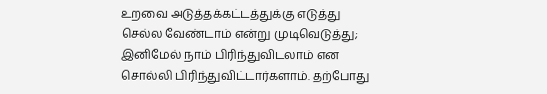உறவை அடுத்தக்கட்டத்துக்கு எடுத்து செல்ல வேண்டாம் என்று முடிவெடுத்து; இனிமேல் நாம் பிரிந்துவிடலாம் என சொல்லி பிரிந்துவிட்டார்களாம். தற்போது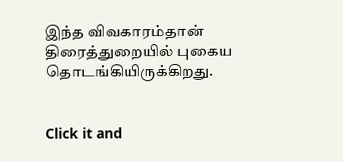இந்த விவகாரம்தான் திரைத்துறையில் புகைய தொடங்கியிருக்கிறது.


Click it and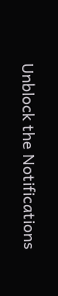Unblock the Notifications